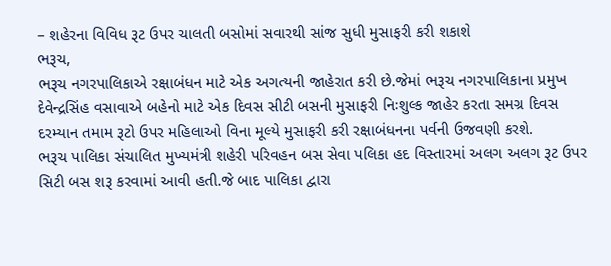– શહેરના વિવિધ રૂટ ઉપર ચાલતી બસોમાં સવારથી સાંજ સુધી મુસાફરી કરી શકાશે
ભરૂચ,
ભરૂચ નગરપાલિકાએ રક્ષાબંધન માટે એક અગત્યની જાહેરાત કરી છે.જેમાં ભરૂચ નગરપાલિકાના પ્રમુખ દેવેન્દ્રસિંહ વસાવાએ બહેનો માટે એક દિવસ સીટી બસની મુસાફરી નિઃશુલ્ક જાહેર કરતા સમગ્ર દિવસ દરમ્યાન તમામ રૂટો ઉપર મહિલાઓ વિના મૂલ્યે મુસાફરી કરી રક્ષાબંધનના પર્વની ઉજવણી કરશે.
ભરૂચ પાલિકા સંચાલિત મુખ્યમંત્રી શહેરી પરિવહન બસ સેવા પલિકા હદ વિસ્તારમાં અલગ અલગ રૂટ ઉપર સિટી બસ શરૂ કરવામાં આવી હતી.જે બાદ પાલિકા દ્વારા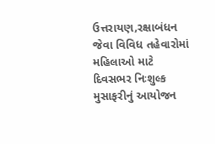ઉત્તરાયણ,રક્ષાબંધન જેવા વિવિધ તહેવારોમાં મહિલાઓ માટે દિવસભર નિઃશુલ્ક મુસાફરીનું આયોજન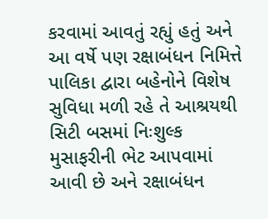કરવામાં આવતું રહ્યું હતું અને આ વર્ષે પણ રક્ષાબંધન નિમિત્તે પાલિકા દ્વારા બહેનોને વિશેષ સુવિધા મળી રહે તે આશ્રયથી સિટી બસમાં નિઃશુલ્ક મુસાફરીની ભેટ આપવામાં આવી છે અને રક્ષાબંધન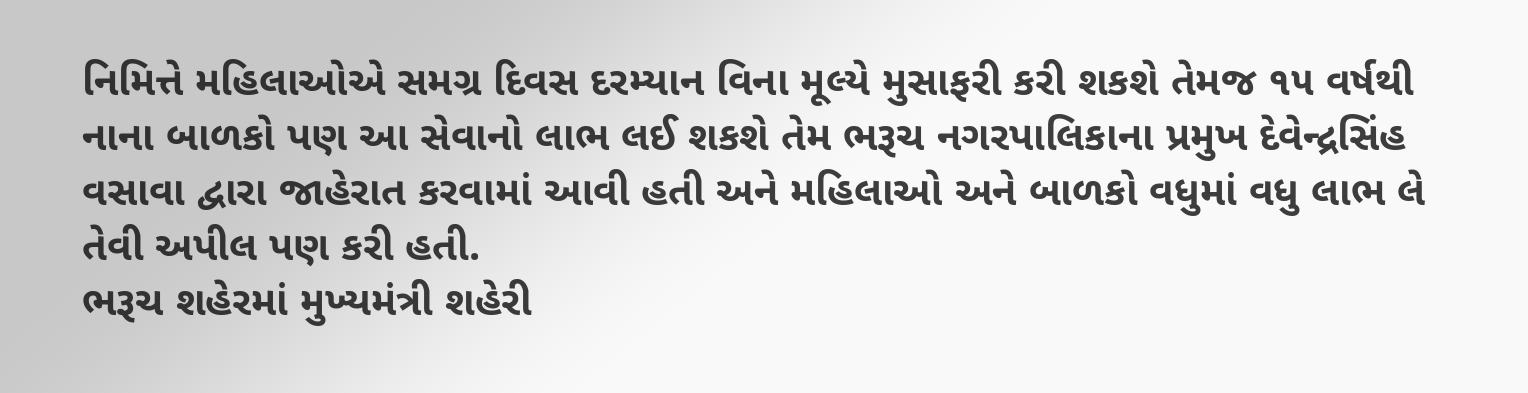નિમિત્તે મહિલાઓએ સમગ્ર દિવસ દરમ્યાન વિના મૂલ્યે મુસાફરી કરી શકશે તેમજ ૧૫ વર્ષથી નાના બાળકો પણ આ સેવાનો લાભ લઈ શકશે તેમ ભરૂચ નગરપાલિકાના પ્રમુખ દેવેન્દ્રસિંહ વસાવા દ્વારા જાહેરાત કરવામાં આવી હતી અને મહિલાઓ અને બાળકો વધુમાં વધુ લાભ લે તેવી અપીલ પણ કરી હતી.
ભરૂચ શહેરમાં મુખ્યમંત્રી શહેરી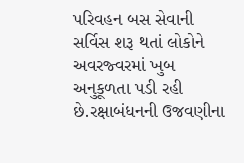પરિવહન બસ સેવાની સર્વિસ શરૂ થતાં લોકોને અવરજ્વરમાં ખુબ અનુકૂળતા પડી રહી છે.રક્ષાબંધનની ઉજવણીના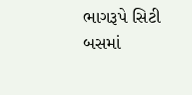ભાગરૂપે સિટી બસમાં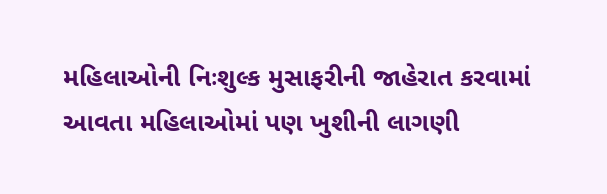મહિલાઓની નિઃશુલ્ક મુસાફરીની જાહેરાત કરવામાં આવતા મહિલાઓમાં પણ ખુશીની લાગણી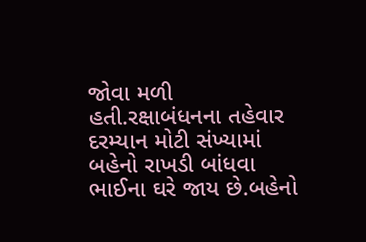જોવા મળી હતી.રક્ષાબંધનના તહેવાર દરમ્યાન મોટી સંખ્યામાં બહેનો રાખડી બાંધવા ભાઈના ઘરે જાય છે.બહેનો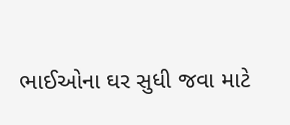ભાઈઓના ઘર સુધી જવા માટે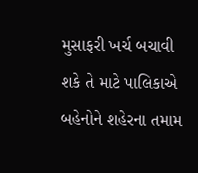મુસાફરી ખર્ચ બચાવી શકે તે માટે પાલિકાએ બહેનોને શહેરના તમામ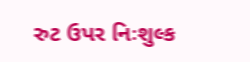રુટ ઉપર નિઃશુલ્ક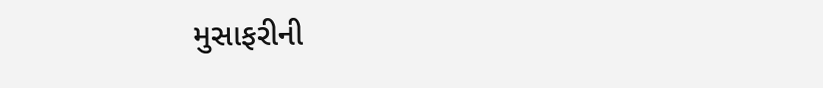મુસાફરીની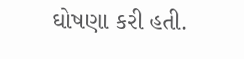ઘોષણા કરી હતી.